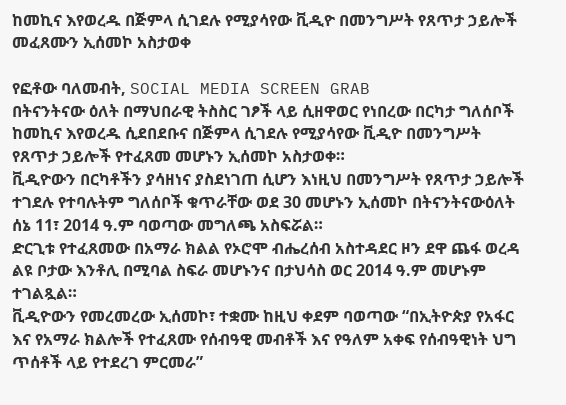ከመኪና እየወረዱ በጅምላ ሲገደሉ የሚያሳየው ቪዲዮ በመንግሥት የጸጥታ ኃይሎች መፈጸሙን ኢሰመኮ አስታወቀ

የፎቶው ባለመብት, SOCIAL MEDIA SCREEN GRAB
በትናንትናው ዕለት በማህበራዊ ትስስር ገፆች ላይ ሲዘዋወር የነበረው በርካታ ግለሰቦች ከመኪና እየወረዱ ሲደበደቡና በጅምላ ሲገደሉ የሚያሳየው ቪዲዮ በመንግሥት የጸጥታ ኃይሎች የተፈጸመ መሆኑን ኢሰመኮ አስታወቀ።
ቪዲዮውን በርካቶችን ያሳዘነና ያስደነገጠ ሲሆን እነዚህ በመንግሥት የጸጥታ ኃይሎች ተገደሉ የተባሉትም ግለሰቦች ቁጥራቸው ወደ 30 መሆኑን ኢሰመኮ በትናንትናውዕለት ሰኔ 11፣ 2014 ዓ.ም ባወጣው መግለጫ አስፍሯል።
ድርጊቱ የተፈጸመው በአማራ ክልል የኦሮሞ ብሔረሰብ አስተዳደር ዞን ደዋ ጨፋ ወረዳ ልዩ ቦታው እንቶሊ በሚባል ስፍራ መሆኑንና በታህሳስ ወር 2014 ዓ.ም መሆኑም ተገልጿል።
ቪዲዮውን የመረመረው ኢሰመኮ፣ ተቋሙ ከዚህ ቀደም ባወጣው “በኢትዮጵያ የአፋር እና የአማራ ክልሎች የተፈጸሙ የሰብዓዊ መብቶች እና የዓለም አቀፍ የሰብዓዊነት ህግ ጥሰቶች ላይ የተደረገ ምርመራ”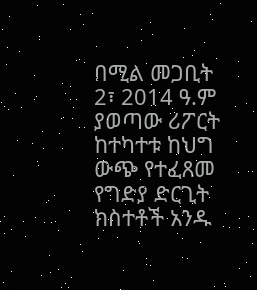በሚል መጋቢት 2፣ 2014 ዓ.ም ያወጣው ሪፖርት ከተካተቱ ከህግ ውጭ የተፈጸመ የግድያ ድርጊት ክስተቶች አንዱ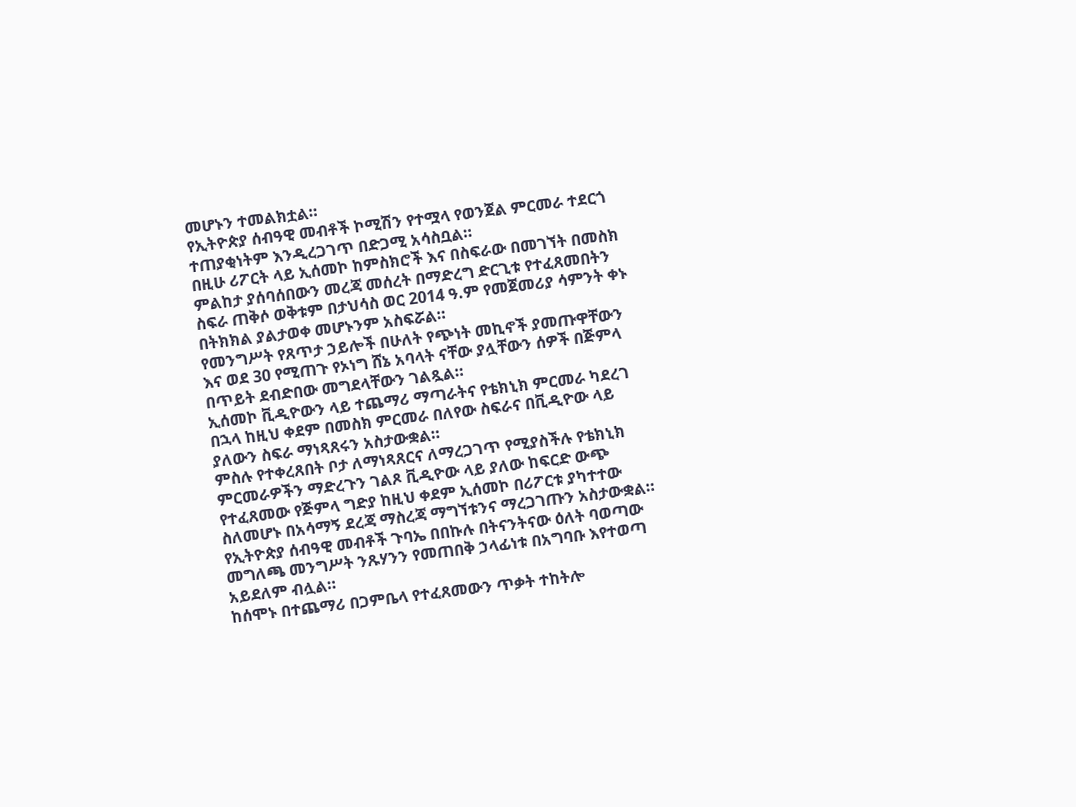መሆኑን ተመልክቷል።
የኢትዮጵያ ሰብዓዊ መብቶች ኮሚሽን የተሟላ የወንጀል ምርመራ ተደርጎ ተጠያቂነትም እንዲረጋገጥ በድጋሚ አሳስቧል።
በዚሁ ሪፖርት ላይ ኢሰመኮ ከምስክሮች እና በስፍራው በመገኘት በመስክ ምልከታ ያሰባሰበውን መረጃ መሰረት በማድረግ ድርጊቱ የተፈጸመበትን ስፍራ ጠቅሶ ወቅቱም በታህሳስ ወር 2014 ዓ.ም የመጀመሪያ ሳምንት ቀኑ በትክክል ያልታወቀ መሆኑንም አስፍሯል።
የመንግሥት የጸጥታ ኃይሎች በሁለት የጭነት መኪኖች ያመጡዋቸውን እና ወደ 30 የሚጠጉ የኦነግ ሸኔ አባላት ናቸው ያሏቸውን ሰዎች በጅምላ በጥይት ደብድበው መግደላቸውን ገልጿል።
ኢሰመኮ ቪዲዮውን ላይ ተጨማሪ ማጣራትና የቴክኒክ ምርመራ ካደረገ በኋላ ከዚህ ቀደም በመስክ ምርመራ በለየው ስፍራና በቪዲዮው ላይ ያለውን ስፍራ ማነጻጸሩን አስታውቋል።
ምስሉ የተቀረጸበት ቦታ ለማነጻጸርና ለማረጋገጥ የሚያስችሉ የቴክኒክ ምርመራዎችን ማድረጉን ገልጾ ቪዲዮው ላይ ያለው ከፍርድ ውጭ የተፈጸመው የጅምላ ግድያ ከዚህ ቀደም ኢሰመኮ በሪፖርቱ ያካተተው ስለመሆኑ በአሳማኝ ደረጃ ማስረጃ ማግኘቱንና ማረጋገጡን አስታውቋል።
የኢትዮጵያ ሰብዓዊ መብቶች ጉባኤ በበኩሉ በትናንትናው ዕለት ባወጣው መግለጫ መንግሥት ንጹሃንን የመጠበቅ ኃላፊነቱ በአግባቡ እየተወጣ አይደለም ብሏል።
ከሰሞኑ በተጨማሪ በጋምቤላ የተፈጸመውን ጥቃት ተከትሎ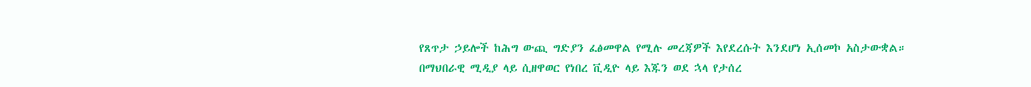የጸጥታ ኃይሎች ከሕግ ውጪ ግድያን ፈፅመዋል የሚሉ መረጃዎች እየደረሱት እንደሆነ ኢሰመኮ አስታውቋል።
በማህበራዊ ሚዲያ ላይ ሲዘዋወር የነበረ ቪዲዮ ላይ እጁን ወደ ኋላ የታሰረ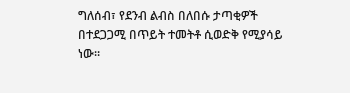ግለሰብ፣ የደንብ ልብስ በለበሱ ታጣቂዎች በተደጋጋሚ በጥይት ተመትቶ ሲወድቅ የሚያሳይ ነው።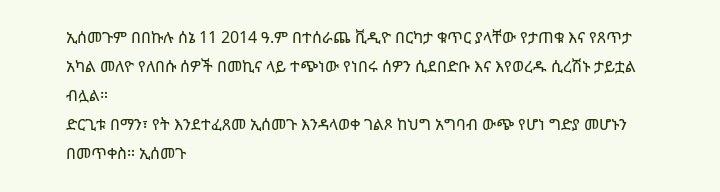ኢሰመጉም በበኩሉ ሰኔ 11 2014 ዓ.ም በተሰራጨ ቪዲዮ በርካታ ቁጥር ያላቸው የታጠቁ እና የጸጥታ አካል መለዮ የለበሱ ሰዎች በመኪና ላይ ተጭነው የነበሩ ሰዎን ሲደበድቡ እና እየወረዱ ሲረሽኑ ታይቷል ብሏል።
ድርጊቱ በማን፣ የት እንደተፈጸመ ኢሰመጉ እንዳላወቀ ገልጾ ከህግ አግባብ ውጭ የሆነ ግድያ መሆኑን በመጥቀስ። ኢሰመጉ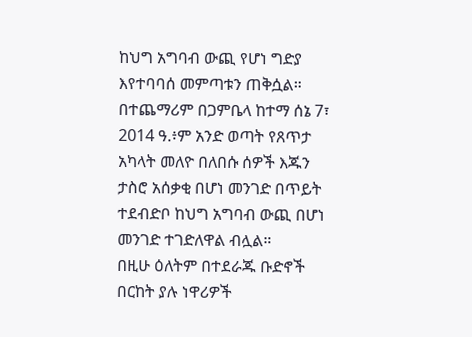ከህግ አግባብ ውጪ የሆነ ግድያ እየተባባሰ መምጣቱን ጠቅሷል።
በተጨማሪም በጋምቤላ ከተማ ሰኔ 7፣ 2014 ዓ.፥ም አንድ ወጣት የጸጥታ አካላት መለዮ በለበሱ ሰዎች እጁን ታስሮ አሰቃቂ በሆነ መንገድ በጥይት ተደብድቦ ከህግ አግባብ ውጪ በሆነ መንገድ ተገድለዋል ብሏል።
በዚሁ ዕለትም በተደራጁ ቡድኖች በርከት ያሉ ነዋሪዎች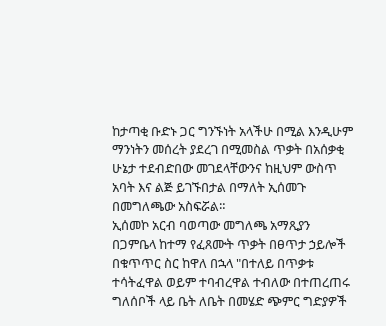ከታጣቂ ቡድኑ ጋር ግንኙነት አላችሁ በሚል እንዲሁም ማንነትን መሰረት ያደረገ በሚመስል ጥቃት በአሰቃቂ ሁኔታ ተደብድበው መገደላቸውንና ከዚህም ውስጥ አባት እና ልጅ ይገኙበታል በማለት ኢሰመጉ በመግለጫው አስፍሯል።
ኢሰመኮ አርብ ባወጣው መግለጫ አማጺያን በጋምቤላ ከተማ የፈጸሙት ጥቃት በፀጥታ ኃይሎች በቁጥጥር ስር ከዋለ በኋላ "በተለይ በጥቃቱ ተሳትፈዋል ወይም ተባብረዋል ተብለው በተጠረጠሩ ግለሰቦች ላይ ቤት ለቤት በመሄድ ጭምር ግድያዎች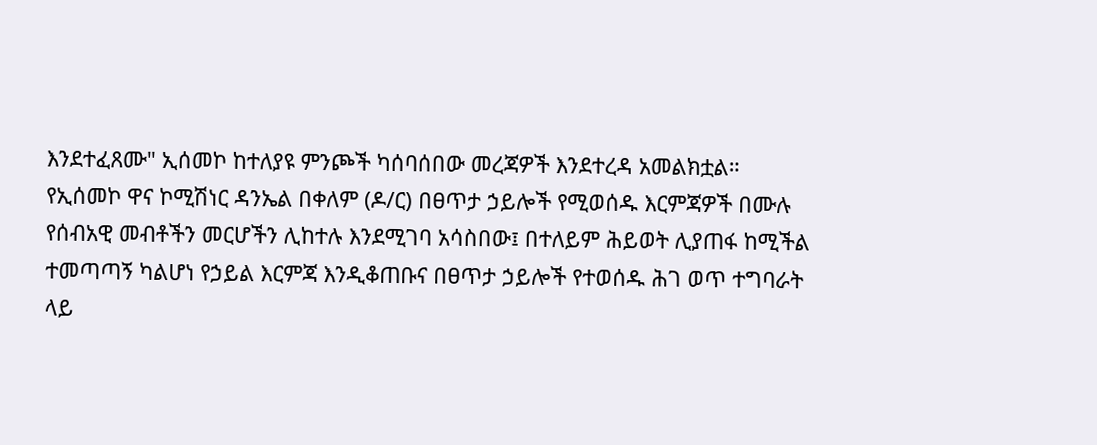እንደተፈጸሙ" ኢሰመኮ ከተለያዩ ምንጮች ካሰባሰበው መረጃዎች እንደተረዳ አመልክቷል።
የኢሰመኮ ዋና ኮሚሽነር ዳንኤል በቀለም (ዶ/ር) በፀጥታ ኃይሎች የሚወሰዱ እርምጃዎች በሙሉ የሰብአዊ መብቶችን መርሆችን ሊከተሉ እንደሚገባ አሳስበው፤ በተለይም ሕይወት ሊያጠፋ ከሚችል ተመጣጣኝ ካልሆነ የኃይል እርምጃ እንዲቆጠቡና በፀጥታ ኃይሎች የተወሰዱ ሕገ ወጥ ተግባራት ላይ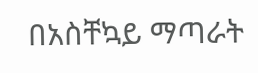በአስቸኳይ ማጣራት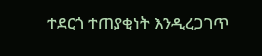ተደርጎ ተጠያቂነት እንዲረጋገጥ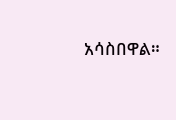አሳስበዋል።